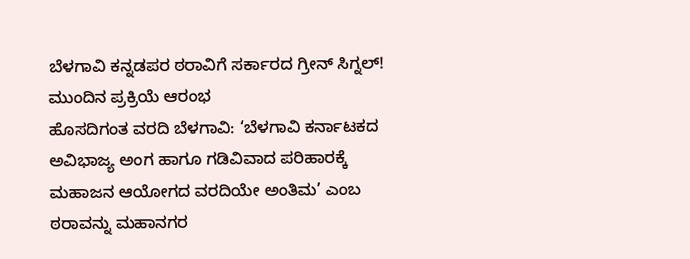ಬೆಳಗಾವಿ ಕನ್ನಡಪರ ಠರಾವಿಗೆ ಸರ್ಕಾರದ ಗ್ರೀನ್ ಸಿಗ್ನಲ್! ಮುಂದಿನ ಪ್ರಕ್ರಿಯೆ ಆರಂಭ
ಹೊಸದಿಗಂತ ವರದಿ ಬೆಳಗಾವಿ: ‘ಬೆಳಗಾವಿ ಕರ್ನಾಟಕದ ಅವಿಭಾಜ್ಯ ಅಂಗ ಹಾಗೂ ಗಡಿವಿವಾದ ಪರಿಹಾರಕ್ಕೆ ಮಹಾಜನ ಆಯೋಗದ ವರದಿಯೇ ಅಂತಿಮ’ ಎಂಬ ಠರಾವನ್ನು ಮಹಾನಗರ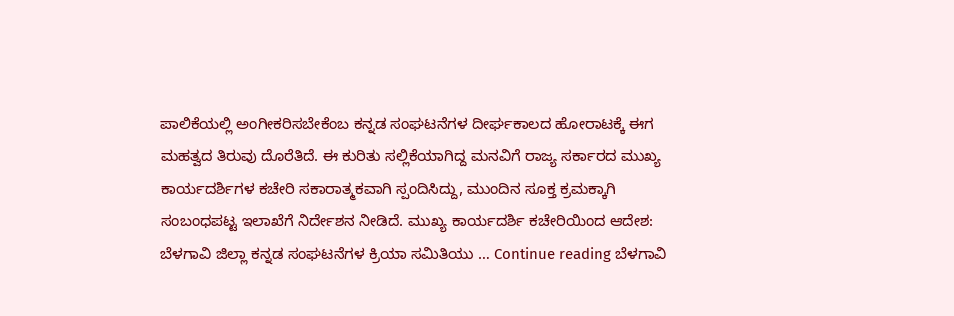ಪಾಲಿಕೆಯಲ್ಲಿ ಅಂಗೀಕರಿಸಬೇಕೆಂಬ ಕನ್ನಡ ಸಂಘಟನೆಗಳ ದೀರ್ಘಕಾಲದ ಹೋರಾಟಕ್ಕೆ ಈಗ ಮಹತ್ವದ ತಿರುವು ದೊರೆತಿದೆ. ಈ ಕುರಿತು ಸಲ್ಲಿಕೆಯಾಗಿದ್ದ ಮನವಿಗೆ ರಾಜ್ಯ ಸರ್ಕಾರದ ಮುಖ್ಯ ಕಾರ್ಯದರ್ಶಿಗಳ ಕಚೇರಿ ಸಕಾರಾತ್ಮಕವಾಗಿ ಸ್ಪಂದಿಸಿದ್ದು, ಮುಂದಿನ ಸೂಕ್ತ ಕ್ರಮಕ್ಕಾಗಿ ಸಂಬಂಧಪಟ್ಟ ಇಲಾಖೆಗೆ ನಿರ್ದೇಶನ ನೀಡಿದೆ. ಮುಖ್ಯ ಕಾರ್ಯದರ್ಶಿ ಕಚೇರಿಯಿಂದ ಆದೇಶ: ಬೆಳಗಾವಿ ಜಿಲ್ಲಾ ಕನ್ನಡ ಸಂಘಟನೆಗಳ ಕ್ರಿಯಾ ಸಮಿತಿಯು … Continue reading ಬೆಳಗಾವಿ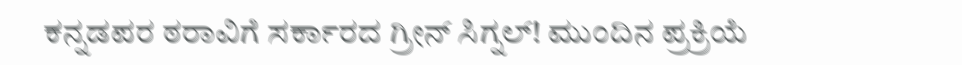ಕನ್ನಡಪರ ಠರಾವಿಗೆ ಸರ್ಕಾರದ ಗ್ರೀನ್ ಸಿಗ್ನಲ್! ಮುಂದಿನ ಪ್ರಕ್ರಿಯೆ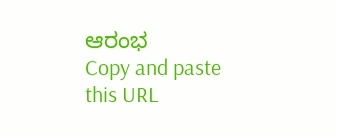ಆರಂಭ
Copy and paste this URL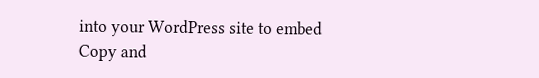into your WordPress site to embed
Copy and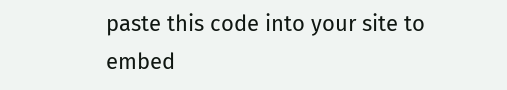paste this code into your site to embed